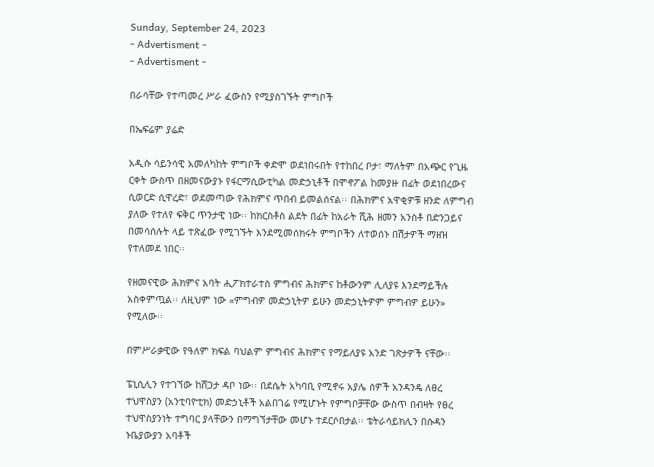Sunday, September 24, 2023
- Advertisment -
- Advertisment -

በራሳቸው የተጣመረ ሥራ ፈውስን የሚያስገኙት ምግቦች

በኤፍሬም ያሬድ

አዲሱ ሳይንሳዊ አመለካከት ምግቦች ቀድሞ ወደነበሩበት የተከበረ ቦታ፣ ማለትም በአጭር የጊዜ ርቀት ውስጥ በዘመናውያኑ የፋርማሲውቲካል መድኃኒቶች በሞኖፖል ከመያዙ በፊት ወደነበረውና ሲወርድ ሲዋረድ፣ ወደመጣው የሕክምና ጥበብ ይመልሰናል፡፡ በሕክምና አዋቂዎቹ ዘንድ ለምግብ ያለው የተለየ ፍቅር ጥንታዊ ነው፡፡ ከክርስቶስ ልደት በፊት ከአራት ሺሕ ዘመን አንስቶ በድንጋይና በመሳሰሉት ላይ ተጽፈው የሚገኙት እንደሚመሰክሩት ምግቦችን ለተወሰኑ በሽታዎች ማዘዝ የተለመደ ነበር፡፡

የዘመናዊው ሕክምና አባት ሒፖክተራተስ ምግብና ሕክምና ከቶውንም ሊለያዩ እንደማይችሉ አስቀምጧል፡፡ ለዚህም ነው «ምግብዎ መድኃኒትዎ ይሁን መድኃኒትዎም ምግብዎ ይሁን» የሚለው፡፡

በምሥራቃዊው የዓለም ክፍል ባህልም ምግብና ሕክምና የማይለያዩ አንድ ገጽታዎች ናቸው፡፡

ፔኒሲሊን የተገኘው ከሸጋታ ዳቦ ነው፡፡ በደሴት አካባቢ የሚኖሩ አያሌ ሰዎች አንዳንዴ ለፀረ ተህዋስያን (አንቲባዮቲክ) መድኃኒቶች አልበገሬ የሚሆኑት የምግቦቻቸው ውስጥ በብዛት የፀረ ተህዋስያንነት ተግባር ያላቸውን በማግኘታቸው መሆኑ ተደርሶበታል፡፡ ቴትራሳይክሊን በሱዳን ኑቤያውያን አባቶች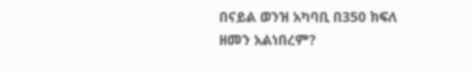በናይል ወንዝ አካባቢ በ350 ክፍለ ዘመን አልነበረም?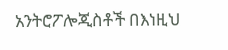አንትሮፖሎጂስቶች በእነዚህ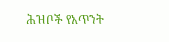ሕዝቦች የአጥንት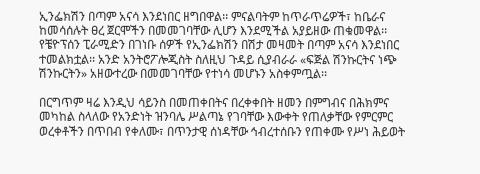ኢንፌክሽን በጣም አናሳ እንደነበር ዘግበዋል፡፡ ምናልባትም ከጥራጥሬዎች፣ ከቤራና ከመሳሰሉት ፀረ ጀርሞችን በመመገባቸው ሊሆን እንደሚችል አያይዘው ጠቁመዋል፡፡ የቼዮፕሰን ፒራሚድን በገነቡ ሰዎች የኢንፌክሽን በሽታ መዛመት በጣም አናሳ እንደነበር ተመልክቷል፡፡ አንድ አንትሮፖሎጂስት ስለዚህ ጉዳይ ሲያብራራ «ፍጅል ሽንኩርትና ነጭ ሽንኩርትን» አዘውተረው በመመገባቸው የተነሳ መሆኑን አስቀምጧል፡፡

በርግጥም ዛሬ እንዲህ ሳይንስ በመጠቀበትና በረቀቀበት ዘመን በምግብና በሕክምና መካከል ስላለው የአንድነት ዝንባሌ ሥልጣኔ የገባቸው እውቀት የጠለቃቸው የምርምር ወረቀቶችን በጥበብ የቀለሙ፣ በጥንታዊ ሰነዳቸው ኅብረተሰቡን የጠቀሙ የሥነ ሕይወት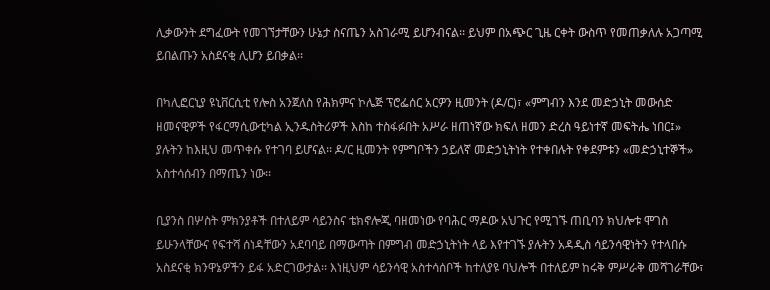ሊቃውንት ደግፈውት የመገኘታቸውን ሁኔታ ስናጤን አስገራሚ ይሆንብናል፡፡ ይህም በአጭር ጊዜ ርቀት ውስጥ የመጠቃለሉ አጋጣሚ ይበልጡን አስደናቂ ሊሆን ይበቃል፡፡

በካሊፎርኒያ ዩኒቨርሲቲ የሎስ አንጀለስ የሕክምና ኮሌጅ ፕሮፌሰር አርዎን ዚመንት (ዶ/ር)፣ «ምግብን እንደ መድኃኒት መውሰድ ዘመናዊዎች የፋርማሲውቲካል ኢንዱስትሪዎች እስከ ተስፋፉበት አሥራ ዘጠነኛው ክፍለ ዘመን ድረስ ዓይነተኛ መፍትሔ ነበር፤» ያሉትን ከእዚህ መጥቀሱ የተገባ ይሆናል፡፡ ዶ/ር ዚመንት የምግቦችን ኃይለኛ መድኃኒትነት የተቀበሉት የቀደምቱን «መድኃኒተኞች» አስተሳሰብን በማጤን ነው፡፡

ቢያንስ በሦስት ምክንያቶች በተለይም ሳይንስና ቴክኖሎጂ ባዘመነው የባሕር ማዶው አህጉር የሚገኙ ጠቢባን ክህሎቱ ሞገስ ይሁንላቸውና የፍተሻ ሰነዳቸውን አደባባይ በማውጣት በምግብ መድኃኒትነት ላይ እየተገኙ ያሉትን አዳዲስ ሳይንሳዊነትን የተላበሱ አስደናቂ ክንዋኔዎችን ይፋ አድርገውታል፡፡ እነዚህም ሳይንሳዊ አስተሳሰቦች ከተለያዩ ባህሎች በተለይም ከሩቅ ምሥራቅ መሻገራቸው፣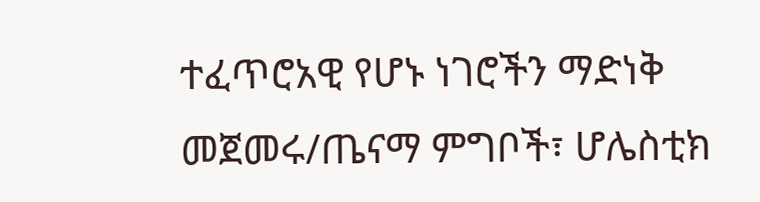ተፈጥሮአዊ የሆኑ ነገሮችን ማድነቅ መጀመሩ/ጤናማ ምግቦች፣ ሆሌስቲክ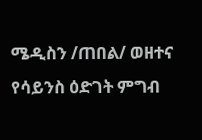ሜዲስን /ጠበል/ ወዘተና የሳይንስ ዕድገት ምግብ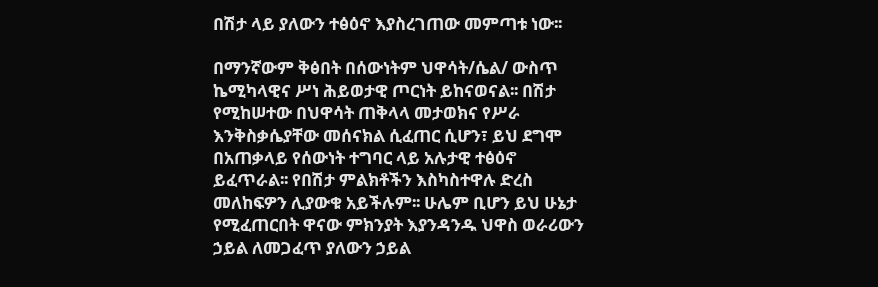በሽታ ላይ ያለውን ተፅዕኖ እያስረገጠው መምጣቱ ነው፡፡

በማንኛውም ቅፅበት በሰውነትም ህዋሳት/ሴል/ ውስጥ ኬሚካላዊና ሥነ ሕይወታዊ ጦርነት ይከናወናል፡፡ በሽታ የሚከሠተው በህዋሳት ጠቅላላ መታወክና የሥራ እንቅስቃሴያቸው መሰናክል ሲፈጠር ሲሆን፣ ይህ ደግሞ በአጠቃላይ የሰውነት ተግባር ላይ አሉታዊ ተፅዕኖ ይፈጥራል፡፡ የበሽታ ምልክቶችን እስካስተዋሉ ድረስ መለከፍዎን ሊያውቁ አይችሉም፡፡ ሁሌም ቢሆን ይህ ሁኔታ የሚፈጠርበት ዋናው ምክንያት እያንዳንዱ ህዋስ ወራሪውን ኃይል ለመጋፈጥ ያለውን ኃይል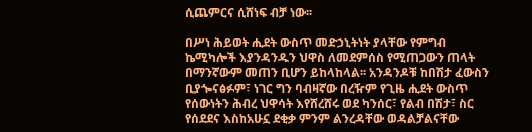ሲጨምርና ሲሸነፍ ብቻ ነው፡፡

በሥነ ሕይወት ሒደት ውስጥ መድኃኒትነት ያላቸው የምግብ ኬሚካሎች እያንዳንዱን ህዋስ ለመደምሰስ የሚጠጋውን ጠላት በማንኛውም መጠን ቢሆን ይከላከላል፡፡ አንዳንዶቹ ከበሽታ ፈውስን ቢያጐናፅፉም፣ ነገር ግን ባብዛኛው በረዥም የጊዜ ሒደት ውስጥ የሰውነትን ሕብረ ህዋሳት እየሸረሸሩ ወደ ካንሰር፣ የልብ በሽታ፣ ስር የሰደደና እስከአሁኗ ደቂቃ ምንም ልንረዳቸው ወዳልቻልናቸው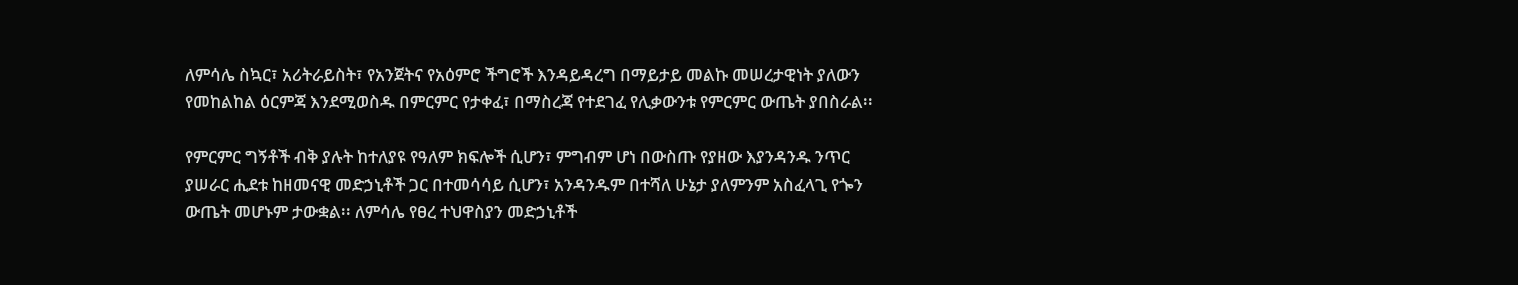ለምሳሌ ስኳር፣ አሪትራይስት፣ የአንጀትና የአዕምሮ ችግሮች እንዳይዳረግ በማይታይ መልኩ መሠረታዊነት ያለውን የመከልከል ዕርምጃ እንደሚወስዱ በምርምር የታቀፈ፣ በማስረጃ የተደገፈ የሊቃውንቱ የምርምር ውጤት ያበስራል፡፡

የምርምር ግኝቶች ብቅ ያሉት ከተለያዩ የዓለም ክፍሎች ሲሆን፣ ምግብም ሆነ በውስጡ የያዘው እያንዳንዱ ንጥር ያሠራር ሒደቱ ከዘመናዊ መድኃኒቶች ጋር በተመሳሳይ ሲሆን፣ አንዳንዱም በተሻለ ሁኔታ ያለምንም አስፈላጊ የጐን ውጤት መሆኑም ታውቋል፡፡ ለምሳሌ የፀረ ተህዋስያን መድኃኒቶች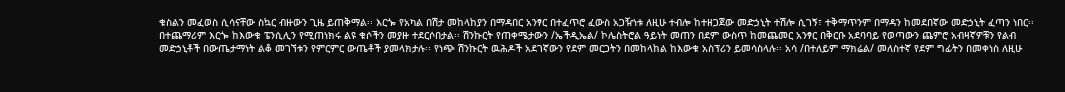ቁስልን መፈወስ ሲሳናቸው ስኳር ብዙውን ጊዜ ይጠቅማል፡፡ እርጐ የአካል በሽታ መከላከያን በማዳበር አንፃር በተፈጥሮ ፈውስ አጋዥነቱ ለዚሁ ተብሎ ከተዘጋጀው መድኃኒት ተሽሎ ሲገኝ፣ ተቅማጥንም በማዳን ከመደበኛው መድኃኒት ፈጣን ነበር፡፡ በተጨማሪም እርጐ ከእውቁ ፔንሲሊን የሚጠነክሩ ልዩ ቁሶችን መያዙ ተደርሶበታል፡፡ ሽንኩርት የጠቀሜታውን /ኤችዲኤል/ ኮሌስትሮል ዓይነት መጠን በደም ውስጥ ከመጨመር አንፃር በቅርቡ አደባባይ የወጣውን ጨምሮ አብዛኛዎቹን የልብ መድኃኒቶች በውጤታማነት ልቆ መገኘቱን የምርምር ውጤቶች ያመላክታሉ፡፡ የነጭ ሽንኩርት ዉሕዶች አደገኛውን የደም መርጋትን በመከላከል ከእውቁ አስፕሪን ይመሳስላሉ፡፡ አሳ /በተለይም ማክሬል/ መለስተኛ የደም ግፊትን በመቀነስ ለዚሁ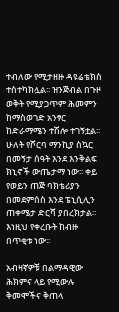ተብለው የሚታዘዙ ዳዩሬቴክስ ተስተካክሏል፡፡ ዝንጅብል በጉዞ ወቅት የሚያጋጥም ሕመምን ከማስወገድ አንፃር ከድራማሜን ተሽሎ ተገኝቷል፡፡ ሁለት የሾርባ ማንኪያ ስኳር በመኝታ ሰዓት እንደ እንቅልፍ ክኒኖች ውጤታማ ነው፡፡ ቀይ የወይን ጠጅ ባክቴሪያን በመደምሰስ እንደ ፔኒሲሊን ጠቀሜታ ድርሻ ያበረክታል፡፡ እነዚህ የቀረቡት ከብዙ በጥቂቱ ነው፡፡

አብዛኛዎቹ በልማዳዊው ሕክምና ላይ የሚውሉ ቅመሞችና ቅጠላ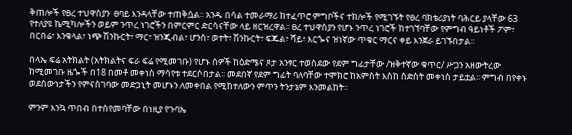ቅጠሎች የፀረ ተህዋስያን  ፀባይ እንዳላቸው ተጠቅሷል፡፡ አንዱ በሳል ተመራማሪ ከተፈጥሮ ምግቦችና ተክሎች የሚገኙት የፀረ ባክቴሪያነት ባሕርይ ያላቸው 63 የተለያዩ ኬሚካሎችን ወይም ንጥረ ነገሮችን በምርምር ድርሳናቸው ላይ ዘርዝረዋል፡፡ ፀረ ተህዋስያን የሆኑ ንጥረ ነገሮች ከተገኘባቸው የምግብ ዓይነቶች ፖም፣ በርበሬ፣ እንቁላል፣ ነጭ ሽንኩርት፣ ማር፣ ዝንጂብል፣ ሆንስ፣ ወተት፣ ሽንኩርት፣ ፍጁል፣ ሻይ፣ እርጐና ዝነኛው ጥቁር ማርና ቀይ እንጀራ ይገኙበታል፡፡

በላኤ ፍሬ አትክልት (አትክልትና ፍራ ፍሬ የሚመገቡ) የሆኑ ሰዎች ከዕድሜና ጾታ አንፃር ተወስደው የደም ግፊታቸው /ዝቅተኛው ቁጥር/ ሥጋን አዘውትረው ከሚመገቡ ዜጐች በ18 በመቶ መቀነስ ማሳየቱ ተደርሶበታል፡፡ መደበኛ የደም ግፊት ባለባቸው ተሞክሮ ከአምስት እስከ ስድስት መቀነስ ታይቷል፡፡ ምግብ በየቀኑ ወደሰውነታችን የምናስገባው መድኃኒት መሆኑን ለመቀበል የሚከተለውን ምጥን ትንታኔም እንመልከት፡፡

ምንም እንኳ ጥበብ በተሰየመባቸው በነዚያ የጉባኤ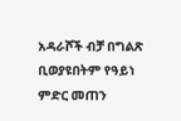አዳራሾች ብቻ በግልጽ ቢወያዩበትም የዓይነ ምድር መጠን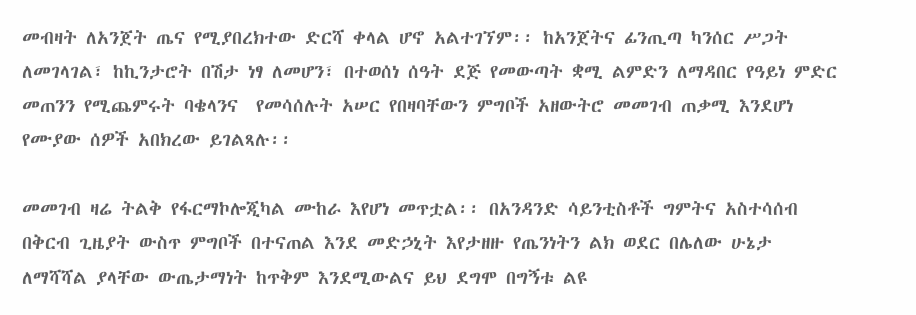መብዛት ለአንጀት ጤና የሚያበረክተው ድርሻ ቀላል ሆኖ አልተገኘም፡፡ ከአንጀትና ፊንጢጣ ካንሰር ሥጋት ለመገላገል፣ ከኪንታሮት በሽታ ነፃ ለመሆን፣ በተወሰነ ሰዓት ደጅ የመውጣት ቋሚ ልምድን ለማዳበር የዓይነ ምድር መጠንን የሚጨምሩት ባቄላንና  የመሳሰሉት አሠር የበዛባቸውን ምግቦች አዘውትሮ መመገብ ጠቃሚ እንደሆነ የሙያው ሰዎች አበክረው ይገልጻሉ፡፡

መመገብ ዛሬ ትልቅ የፋርማኮሎጂካል ሙከራ እየሆነ መጥቷል፡፡ በአንዳንድ ሳይንቲስቶች ግምትና አስተሳሰብ በቅርብ ጊዜያት ውስጥ ምግቦች በተናጠል እንደ መድኃኒት እየታዘዙ የጤንነትን ልክ ወደር በሌለው ሁኔታ ለማሻሻል ያላቸው ውጤታማነት ከጥቅም እንደሚውልና ይህ ደግሞ በግኝቱ ልዩ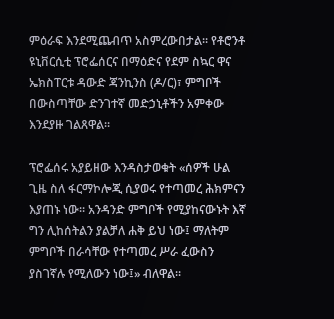ምዕራፍ እንደሚጨብጥ አስምረውበታል፡፡ የቶሮንቶ ዩኒቨርሲቲ ፕሮፌሰርና በማዕድና የደም ስኳር ዋና ኤክስፐርቱ ዳውድ ጃንኪንስ (ዶ/ር)፣ ምግቦች በውስጣቸው ድንገተኛ መድኃኒቶችን አምቀው እንደያዙ ገልጸዋል፡፡

ፕሮፌሰሩ አያይዘው እንዳስታወቁት «ሰዎች ሁል ጊዜ ስለ ፋርማኮሎጂ ሲያወሩ የተጣመረ ሕክምናን እያጠኑ ነው፡፡ አንዳንድ ምግቦች የሚያከናውኑት እኛ ግን ሊከሰትልን ያልቻለ ሐቅ ይህ ነው፤ ማለትም ምግቦች በራሳቸው የተጣመረ ሥራ ፈውስን ያስገኛሉ የሚለውን ነው፤» ብለዋል፡፡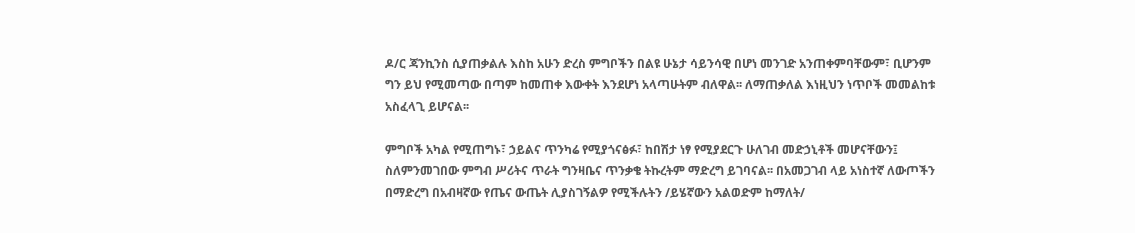ዶ/ር ጃንኪንስ ሲያጠቃልሉ እስከ አሁን ድረስ ምግቦችን በልዩ ሁኔታ ሳይንሳዊ በሆነ መንገድ አንጠቀምባቸውም፣ ቢሆንም ግን ይህ የሚመጣው በጣም ከመጠቀ እውቀት እንደሆነ አላጣሁትም ብለዋል፡፡ ለማጠቃለል እነዚህን ነጥቦች መመልከቱ አስፈላጊ ይሆናል፡፡

ምግቦች አካል የሚጠግኑ፣ ኃይልና ጥንካሬ የሚያጎናፅፉ፣ ከበሽታ ነፃ የሚያደርጉ ሁለገብ መድኃኒቶች መሆናቸውን፤ ስለምንመገበው ምግብ ሥሪትና ጥራት ግንዛቤና ጥንቃቄ ትኩረትም ማድረግ ይገባናል፡፡ በአመጋገብ ላይ አነስተኛ ለውጦችን በማድረግ በአብዛኛው የጤና ውጤት ሊያስገኝልዎ የሚችሉትን /ይሄኛውን አልወድም ከማለት/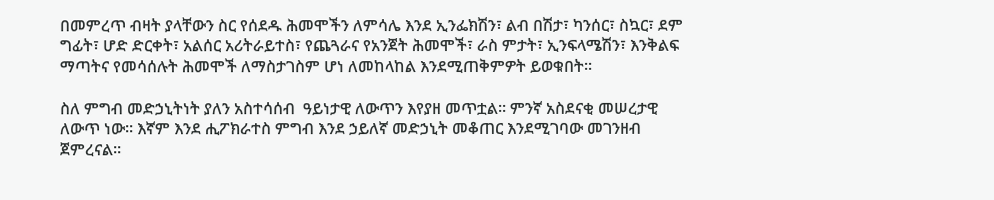በመምረጥ ብዛት ያላቸውን ስር የሰደዱ ሕመሞችን ለምሳሌ እንደ ኢንፌክሽን፣ ልብ በሽታ፣ ካንሰር፣ ስኳር፣ ደም ግፊት፣ ሆድ ድርቀት፣ አልሰር አሪትራይተስ፣ የጨጓራና የአንጀት ሕመሞች፣ ራስ ምታት፣ ኢንፍላሜሽን፣ እንቅልፍ ማጣትና የመሳሰሉት ሕመሞች ለማስታገስም ሆነ ለመከላከል እንደሚጠቅምዎት ይወቁበት፡፡

ስለ ምግብ መድኃኒትነት ያለን አስተሳሰብ  ዓይነታዊ ለውጥን እየያዘ መጥቷል፡፡ ምንኛ አስደናቂ መሠረታዊ  ለውጥ ነው፡፡ እኛም እንደ ሒፖክራተስ ምግብ እንደ ኃይለኛ መድኃኒት መቆጠር እንደሚገባው መገንዘብ ጀምረናል፡፡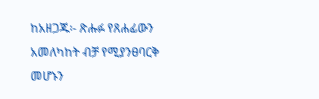ከአዘጋጁ፡- ጽሑፉ የጸሐፊውን አመለካከት ብቻ የሚያንፀባርቅ መሆኑን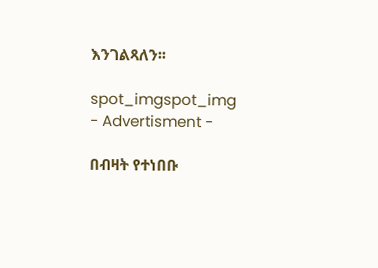እንገልጻለን፡፡

spot_imgspot_img
- Advertisment -

በብዛት የተነበቡ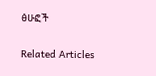ፅሁፎች

Related Articles